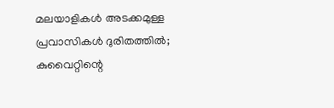മലയാളികൾ അടക്കമുള്ള പ്രവാസികൾ ദുരിതത്തിൽ; കുവൈറ്റിന്റെ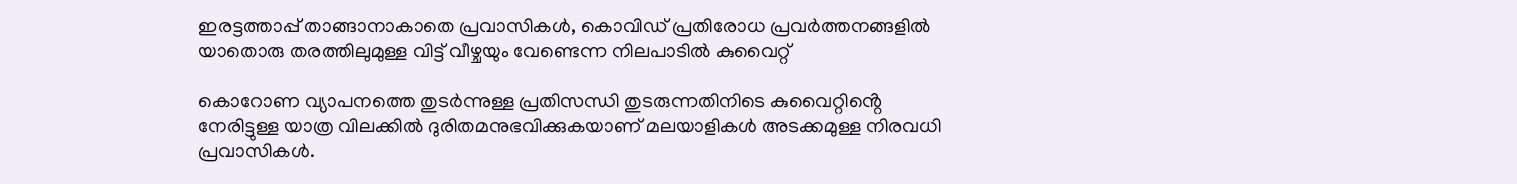ഇരട്ടത്താപ്പ് താങ്ങാനാകാതെ പ്രവാസികൾ, കൊവിഡ് പ്രതിരോധ പ്രവർത്തനങ്ങളിൽ യാതൊരു തരത്തിലുമുള്ള വിട്ട് വീഴ്ചയും വേണ്ടെന്ന നിലപാടിൽ കുവൈറ്റ്

കൊറോണ വ്യാപനത്തെ തുടർന്നുള്ള പ്രതിസന്ധി തുടരുന്നതിനിടെ കുവൈറ്റിൻ്റെ നേരിട്ടുള്ള യാത്ര വിലക്കിൽ ദുരിതമനുഭവിക്കുകയാണ് മലയാളികൾ അടക്കമുള്ള നിരവധി പ്രവാസികൾ.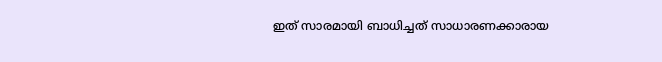ഇത് സാരമായി ബാധിച്ചത് സാധാരണക്കാരായ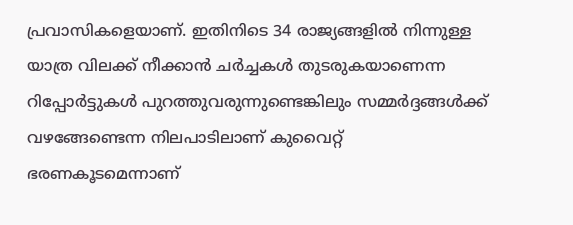പ്രവാസികളെയാണ്. ഇതിനിടെ 34 രാജ്യങ്ങളിൽ നിന്നുള്ള യാത്ര വിലക്ക് നീക്കാൻ ചർച്ചകൾ തുടരുകയാണെന്ന റിപ്പോർട്ടുകൾ പുറത്തുവരുന്നുണ്ടെങ്കിലും സമ്മർദ്ദങ്ങൾക്ക് വഴങ്ങേണ്ടെന്ന നിലപാടിലാണ് കുവൈറ്റ് ഭരണകൂടമെന്നാണ്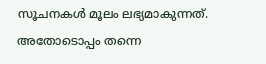സൂചനകൾ മൂലം ലഭ്യമാകുന്നത്. അതോടൊപ്പം തന്നെ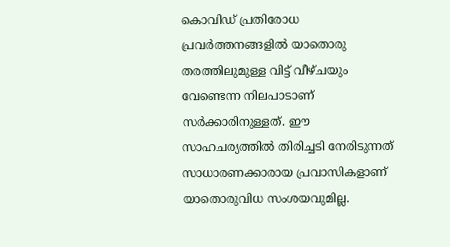കൊവിഡ് പ്രതിരോധ പ്രവർത്തനങ്ങളിൽ യാതൊരു തരത്തിലുമുള്ള വിട്ട് വീഴ്ചയും വേണ്ടെന്ന നിലപാടാണ് സർക്കാരിനുള്ളത്. ഈ സാഹചര്യത്തിൽ തിരിച്ചടി നേരിടുന്നത് സാധാരണക്കാരായ പ്രവാസികളാണ് യാതൊരുവിധ സംശയവുമില്ല.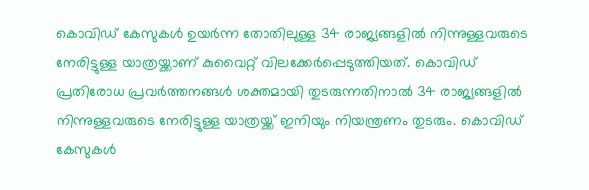കൊവിഡ് കേസുകൾ ഉയർന്ന തോതിലുള്ള 34 രാജ്യങ്ങളിൽ നിന്നുള്ളവരുടെ നേരിട്ടുള്ള യാത്രയ്ക്കാണ് കുവൈറ്റ് വിലക്കേർപ്പെടുത്തിയത്. കൊവിഡ് പ്രതിരോധ പ്രവർത്തനങ്ങൾ ശക്തമായി തുടരുന്നതിനാൽ 34 രാജ്യങ്ങളിൽ നിന്നുള്ളവരുടെ നേരിട്ടുള്ള യാത്രയ്ക്ക് ഇനിയും നിയന്ത്രണം തുടരും. കൊവിഡ് കേസുകൾ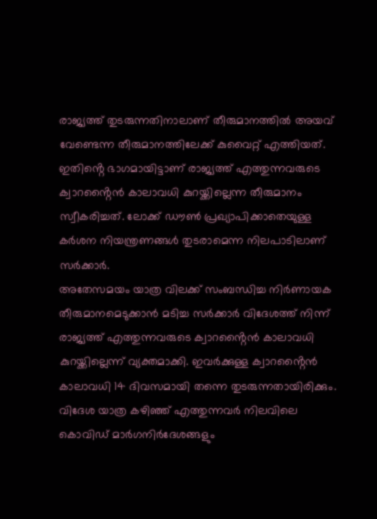രാജ്യത്ത് തുടരുന്നതിനാലാണ് തീരുമാനത്തിൽ അയവ് വേണ്ടെന്ന തീരുമാനത്തിലേക്ക് കുവൈറ്റ് എത്തിയത്. ഇതിൻ്റെ ഭാഗമായിട്ടാണ് രാജ്യത്ത് എത്തുന്നവരുടെ ക്വാറൻ്റൈൻ കാലാവധി കുറയ്ക്കില്ലെന്ന തീരുമാനം സ്വീകരിച്ചത്. ലോക്ക് ഡൗൺ പ്രഖ്യാപിക്കാതെയുള്ള കർശന നിയന്ത്രണങ്ങൾ തുടരാമെന്ന നിലപാടിലാണ് സർക്കാർ.
അതേസമയം യാത്ര വിലക്ക് സംബന്ധിച്ച നിർണായക തീരുമാനമെടുക്കാൻ മടിച്ച സർക്കാർ വിദേശത്ത് നിന്ന് രാജ്യത്ത് എത്തുന്നവരുടെ ക്വാറൻ്റൈൻ കാലാവധി കുറയ്ക്കില്ലെന്ന് വ്യക്തമാക്കി. ഇവർക്കുള്ള ക്വാറൻ്റൈൻ കാലാവധി 14 ദിവസമായി തന്നെ തുടരുന്നതായിരിക്കും. വിദേശ യാത്ര കഴിഞ്ഞ് എത്തുന്നവർ നിലവിലെ കൊവിഡ് മാർഗനിർദേശങ്ങളും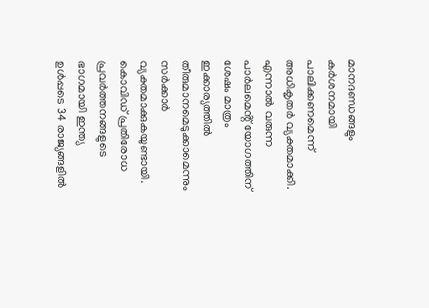മാനദണ്ഡങ്ങളും കർശനമായി പാലിക്കണമെന്ന് അധികൃതർ വ്യക്തമാക്കി. എന്നാൽ വരുന്ന പാർലമെൻ്റ് യോഗത്തിന് ശേഷം മാത്രം ഇക്കാര്യത്തിൽ തീരുമാനമെടുക്കാമെന്നും സർക്കാർ വ്യക്തമാക്കുകയുണ്ടായി.
കൊവിഡ് പ്രതിരോധ പ്രവർത്തനങ്ങളുടെ ഭാഗമായി ഇന്ത്യ ഉൾപ്പടെ 34 രാജ്യങ്ങളിൽ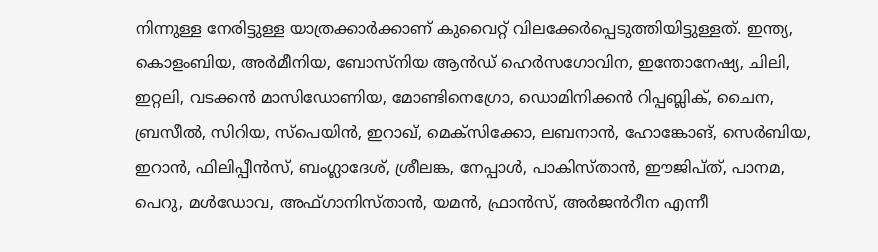നിന്നുള്ള നേരിട്ടുള്ള യാത്രക്കാർക്കാണ് കുവൈറ്റ് വിലക്കേർപ്പെടുത്തിയിട്ടുള്ളത്. ഇന്ത്യ, കൊളംബിയ, അർമീനിയ, ബോസ്നിയ ആൻഡ് ഹെർസഗോവിന, ഇന്തോനേഷ്യ, ചിലി, ഇറ്റലി, വടക്കൻ മാസിഡോണിയ, മോണ്ടിനെഗ്രോ, ഡൊമിനിക്കൻ റിപ്പബ്ലിക്, ചൈന, ബ്രസീൽ, സിറിയ, സ്പെയിൻ, ഇറാഖ്, മെക്സിക്കോ, ലബനാൻ, ഹോങ്കോങ്, സെർബിയ, ഇറാൻ, ഫിലിപ്പീൻസ്, ബംഗ്ലാദേശ്, ശ്രീലങ്ക, നേപ്പാൾ, പാകിസ്താൻ, ഈജിപ്ത്, പാനമ, പെറു, മൾഡോവ, അഫ്ഗാനിസ്താൻ, യമൻ, ഫ്രാൻസ്, അർജൻറീന എന്നീ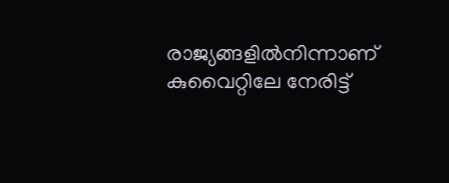രാജ്യങ്ങളിൽനിന്നാണ് കുവൈറ്റിലേ നേരിട്ട്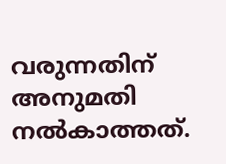വരുന്നതിന് അനുമതി നൽകാത്തത്.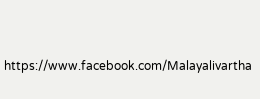https://www.facebook.com/Malayalivartha